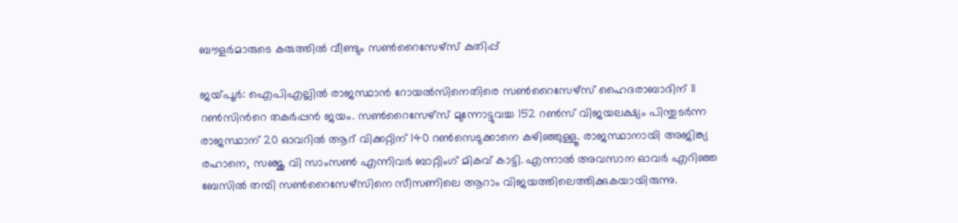ബൗളര്‍മാരുടെ കരുത്തില്‍ വീണ്ടും സണ്‍റൈസേഴ്‌സ് കുതിപ്പ്

ജയ്‌പൂര്‍: ഐപിഎല്ലില്‍ രാജസ്ഥാന്‍ റോയല്‍സിനെതിരെ സണ്‍റൈസേഴ്സ് ഹൈദരാബാദിന് 11 റണ്‍സിന്‍റെ തകര്‍പ്പന്‍ ജയം. സണ്‍റൈസേഴ്സ് മുന്നോട്ടുവച്ച 152 റണ്‍സ് വിജയലക്ഷ്യം പിന്തുടര്‍ന്ന രാജസ്ഥാന് 20 ഓവറില്‍ ആറ് വിക്കറ്റിന് 140 റണ്‍സെടുക്കാനെ കഴിഞ്ഞുള്ളൂ. രാജസ്ഥാനായി അജിങ്ക്യ രഹാനെ, സഞ്ജു വി സാംസണ്‍ എന്നിവര്‍ ബാറ്റിംഗ് മികവ് കാട്ടി. എന്നാല്‍ അവസാന ഓവര്‍ എറിഞ്ഞ ബേസില്‍ തമ്പി സണ്‍റൈസേഴ്സിനെ സീസണിലെ ആറാം വിജയത്തിലെത്തിക്കുകയായിരുന്നു.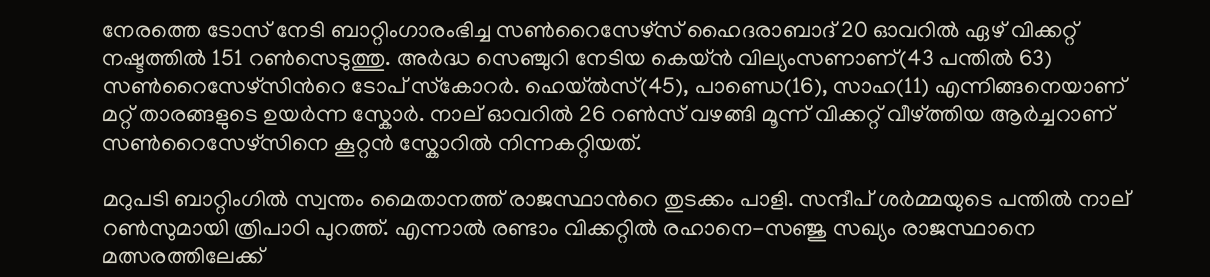നേരത്തെ ടോസ് നേടി ബാറ്റിംഗാരംഭിച്ച സണ്‍റൈസേഴ്സ് ഹൈദരാബാദ് 20 ഓവറില്‍ ഏഴ് വിക്കറ്റ് നഷ്ടത്തില്‍ 151 റണ്‍സെടുത്തു. അര്‍ദ്ധ സെഞ്ചുറി നേടിയ കെയ്ന്‍ വില്യംസണാണ്(43 പന്തില്‍ 63) സണ്‍റൈസേഴ്സിന്‍റെ ടോപ് സ്‌കോറര്‍. ഹെയ്‌ല്‍സ്(45), പാണ്ഡെ(16), സാഹ(11) എന്നിങ്ങനെയാണ് മറ്റ് താരങ്ങളുടെ ഉയര്‍ന്ന സ്കോര്‍. നാല് ഓവറില്‍ 26 റണ്‍സ് വഴങ്ങി മൂന്ന് വിക്കറ്റ് വീഴ്ത്തിയ ആര്‍ച്ചറാണ് സണ്‍റൈസേഴ്സിനെ കൂറ്റന്‍ സ്കോറില്‍ നിന്നകറ്റിയത്.

മറുപടി ബാറ്റിംഗില്‍ സ്വന്തം മൈതാനത്ത് രാജസ്ഥാന്‍റെ തുടക്കം പാളി. സന്ദീപ് ശര്‍മ്മയുടെ പന്തില്‍ നാല് റണ്‍സുമായി ത്രിപാഠി പുറത്ത്. എന്നാല്‍ രണ്ടാം വിക്കറ്റില്‍ രഹാനെ-സഞ്ജു സഖ്യം രാജസ്ഥാനെ മത്സരത്തിലേക്ക്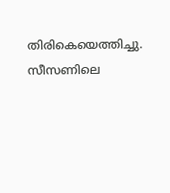തിരികെയെത്തിച്ചു. സീസണിലെ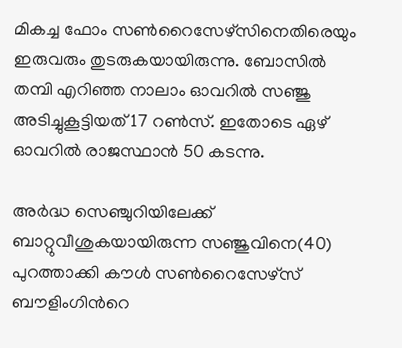മികച്ച ഫോം സണ്‍റൈസേഴ്സിനെതിരെയും ഇരുവരും തുടരുകയായിരുന്നു. ബോസില്‍ തമ്പി എറിഞ്ഞ നാലാം ഓവറില്‍ സഞ്ജു അടിച്ചുകൂട്ടിയത് 17 റണ്‍സ്. ഇതോടെ ഏഴ് ഓവറില്‍ രാജസ്ഥാന്‍ 50 കടന്നു.

അര്‍ദ്ധ സെഞ്ചുറിയിലേക്ക് ബാറ്റുവീശുകയായിരുന്ന സഞ്ജുവിനെ(40) പുറത്താക്കി കൗള്‍ സണ്‍റൈസേഴ്സ് ബൗളിംഗിന്‍റെ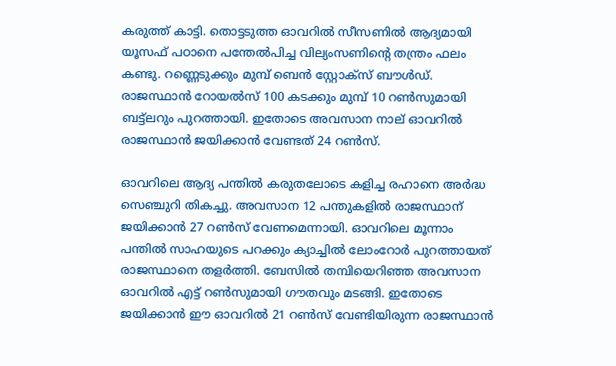കരുത്ത് കാട്ടി. തൊട്ടടുത്ത ഓവറില്‍ സീസണില്‍ ആദ്യമായി യൂസഫ് പഠാനെ പന്തേല്‍പിച്ച വില്യംസണിന്‍റെ തന്ത്രം ഫലം കണ്ടു. റണ്ണെടുക്കും മുമ്പ് ബെന്‍ സ്റ്റോക്‌സ് ബൗള്‍ഡ്. രാജസ്ഥാന്‍ റോയല്‍സ് 100 കടക്കും മുമ്പ് 10 റണ്‍സുമായി ബട്ട്‌ലറും പുറത്തായി. ഇതോടെ അവസാന നാല് ഓവറില്‍ രാജസ്ഥാന്‍ ജയിക്കാന്‍ വേണ്ടത് 24 റണ്‍സ്.

ഓവറിലെ ആദ്യ പന്തില്‍ കരുതലോടെ കളിച്ച രഹാനെ അര്‍ദ്ധ സെഞ്ചുറി തികച്ചു. അവസാന 12 പന്തുകളില്‍ രാജസ്ഥാന് ജയിക്കാന്‍ 27 റണ്‍സ് വേണമെന്നായി. ഓവറിലെ മൂന്നാം പന്തില്‍ സാഹയുടെ പറക്കും ക്യാച്ചില്‍ ലോംറോര്‍ പുറത്തായത് രാജസ്ഥാനെ തളര്‍ത്തി. ബേസില്‍ തമ്പിയെറിഞ്ഞ അവസാന ഓവറില്‍ എട്ട് റണ്‍സുമായി ഗൗതവും മടങ്ങി. ഇതോടെ ജയിക്കാന്‍ ഈ ഓവറില്‍ 21 റണ്‍സ് വേണ്ടിയിരുന്ന രാജസ്ഥാന്‍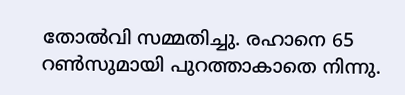തോല്‍വി സമ്മതിച്ചു. രഹാനെ 65 റണ്‍സുമായി പുറത്താകാതെ നിന്നു.